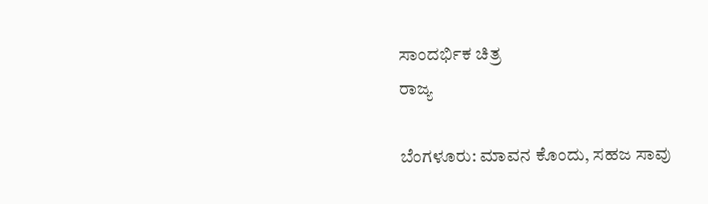ಸಾಂದರ್ಭಿಕ ಚಿತ್ರ
ರಾಜ್ಯ

ಬೆಂಗಳೂರು: ಮಾವನ ಕೊಂದು, ಸಹಜ ಸಾವು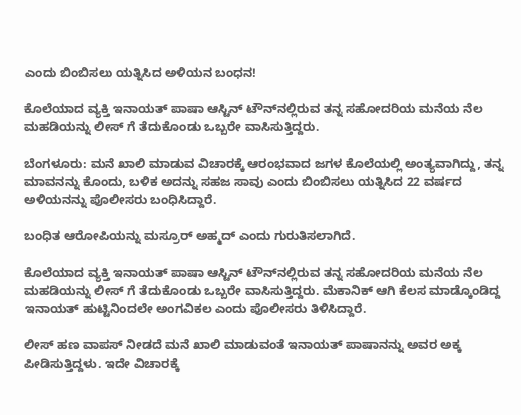ಎಂದು ಬಿಂಬಿಸಲು ಯತ್ನಿಸಿದ ಅಳಿಯನ ಬಂಧನ!

ಕೊಲೆಯಾದ ವ್ಯಕ್ತಿ ಇನಾಯತ್ ಪಾಷಾ ಆಸ್ಟಿನ್ ಟೌನ್‌ನಲ್ಲಿರುವ ತನ್ನ ಸಹೋದರಿಯ ಮನೆಯ ನೆಲ ಮಹಡಿಯನ್ನು ಲೀಸ್ ಗೆ ತೆದುಕೊಂಡು ಒಬ್ಬರೇ ವಾಸಿಸುತ್ತಿದ್ದರು.

ಬೆಂಗಳೂರು: ಮನೆ ಖಾಲಿ ಮಾಡುವ ವಿಚಾರಕ್ಕೆ ಆರಂಭವಾದ ಜಗಳ ಕೊಲೆಯಲ್ಲಿ ಅಂತ್ಯವಾಗಿದ್ದು, ತನ್ನ ಮಾವನನ್ನು ಕೊಂದು, ಬಳಿಕ ಅದನ್ನು ಸಹಜ ಸಾವು ಎಂದು ಬಿಂಬಿಸಲು ಯತ್ನಿಸಿದ 22 ವರ್ಷದ ಅಳಿಯನನ್ನು ಪೊಲೀಸರು ಬಂಧಿಸಿದ್ದಾರೆ.

ಬಂಧಿತ ಆರೋಪಿಯನ್ನು ಮಸ್ರೂರ್ ಅಹ್ಮದ್ ಎಂದು ಗುರುತಿಸಲಾಗಿದೆ.

ಕೊಲೆಯಾದ ವ್ಯಕ್ತಿ ಇನಾಯತ್ ಪಾಷಾ ಆಸ್ಟಿನ್ ಟೌನ್‌ನಲ್ಲಿರುವ ತನ್ನ ಸಹೋದರಿಯ ಮನೆಯ ನೆಲ ಮಹಡಿಯನ್ನು ಲೀಸ್ ಗೆ ತೆದುಕೊಂಡು ಒಬ್ಬರೇ ವಾಸಿಸುತ್ತಿದ್ದರು. ಮೆಕಾನಿಕ್ ಆಗಿ ಕೆಲಸ ಮಾಡ್ಕೊಂಡಿದ್ದ ಇನಾಯತ್ ಹುಟ್ಟಿನಿಂದಲೇ ಅಂಗವಿಕಲ ಎಂದು ಪೊಲೀಸರು ತಿಳಿಸಿದ್ದಾರೆ.

ಲೀಸ್ ಹಣ ವಾಪಸ್ ನೀಡದೆ ಮನೆ ಖಾಲಿ ಮಾಡುವಂತೆ ಇನಾಯತ್ ಪಾಷಾನನ್ನು ಅವರ ಅಕ್ಕ ಪೀಡಿಸುತ್ತಿದ್ದಳು. ಇದೇ ವಿಚಾರಕ್ಕೆ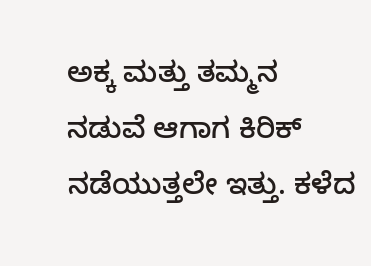ಅಕ್ಕ ಮತ್ತು ತಮ್ಮನ ನಡುವೆ ಆಗಾಗ ಕಿರಿಕ್ ನಡೆಯುತ್ತಲೇ ಇತ್ತು. ಕಳೆದ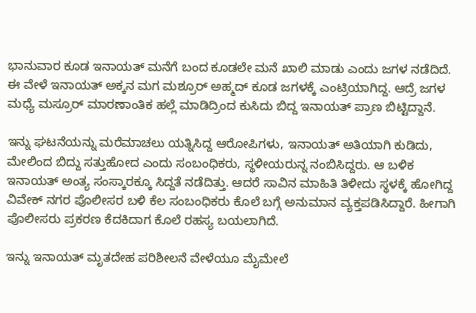ಭಾನುವಾರ ಕೂಡ ಇನಾಯತ್ ಮನೆಗೆ ಬಂದ ಕೂಡಲೇ ಮನೆ ಖಾಲಿ ಮಾಡು ಎಂದು ಜಗಳ ನಡೆದಿದೆ. ಈ ವೇಳೆ ಇನಾಯತ್ ಅಕ್ಕನ ಮಗ ಮಶ್ರೂರ್ ಅಹ್ಮದ್ ಕೂಡ ಜಗಳಕ್ಕೆ ಎಂಟ್ರಿಯಾಗಿದ್ದ. ಆದ್ರೆ ಜಗಳ ಮಧ್ಯೆ ಮಸ್ರೂರ್ ಮಾರಣಾಂತಿಕ ಹಲ್ಲೆ ಮಾಡಿದ್ರಿಂದ ಕುಸಿದು ಬಿದ್ದ ಇನಾಯತ್ ಪ್ರಾಣ ಬಿಟ್ಟಿದ್ದಾನೆ.

ಇನ್ನು ಘಟನೆಯನ್ನು ಮರೆಮಾಚಲು ಯತ್ನಿಸಿದ್ದ ಆರೋಪಿಗಳು, ಇನಾಯತ್ ಅತಿಯಾಗಿ ಕುಡಿದು, ಮೇಲಿಂದ ಬಿದ್ದು ಸತ್ತುಹೋದ ಎಂದು ಸಂಬಂಧಿಕರು, ಸ್ಥಳೀಯರುನ್ನ ನಂಬಿಸಿದ್ದರು. ಆ ಬಳಿಕ ಇನಾಯತ್ ಅಂತ್ಯ ಸಂಸ್ಕಾರಕ್ಕೂ ಸಿದ್ದತೆ ನಡೆದಿತ್ತು. ಆದರೆ ಸಾವಿನ ಮಾಹಿತಿ ತಿಳೀದು ಸ್ಥಳಕ್ಕೆ ಹೋಗಿದ್ದ ವಿವೇಕ್ ನಗರ ಪೊಲೀಸರ ಬಳಿ ಕೆಲ ಸಂಬಂಧಿಕರು ಕೊಲೆ ಬಗ್ಗೆ ಅನುಮಾನ ವ್ಯಕ್ತಪಡಿಸಿದ್ದಾರೆ. ಹೀಗಾಗಿ ಪೊಲೀಸರು ಪ್ರಕರಣ ಕೆದಕಿದಾಗ ಕೊಲೆ ರಹಸ್ಯ ಬಯಲಾಗಿದೆ.

ಇನ್ನು ಇನಾಯತ್ ಮೃತದೇಹ ಪರಿಶೀಲನೆ ವೇಳೆಯೂ ಮೈಮೇಲೆ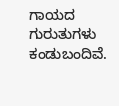ಗಾಯದ ಗುರುತುಗಳು ಕಂಡುಬಂದಿವೆ.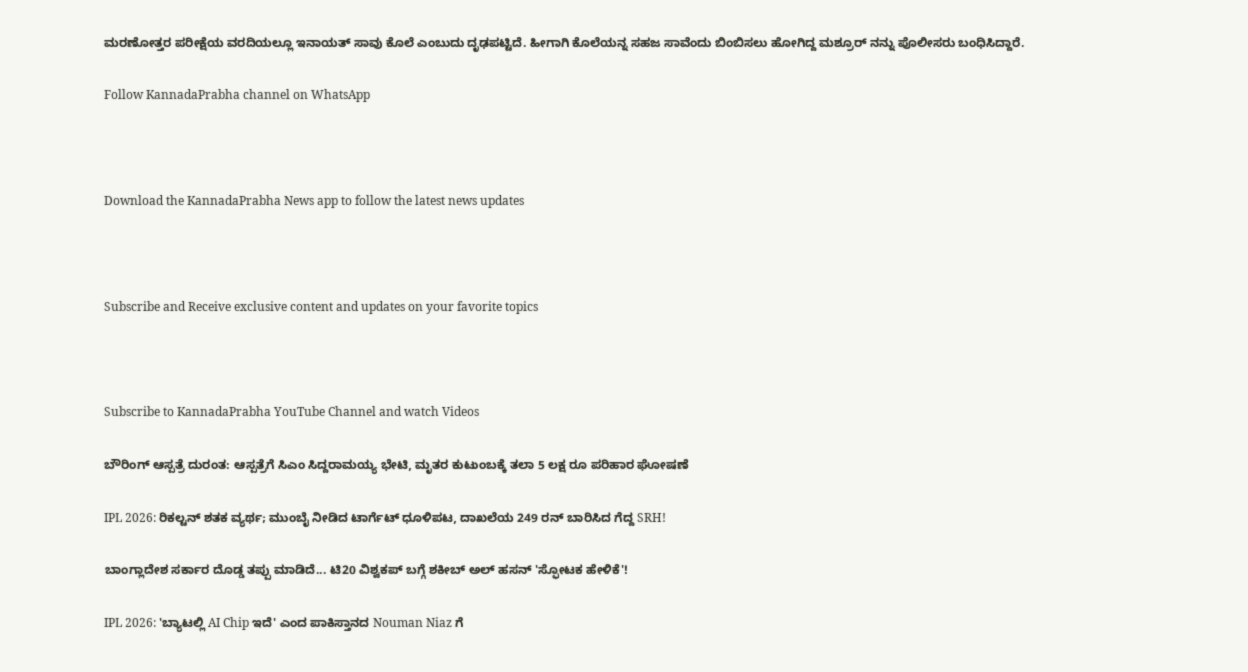ಮರಣೋತ್ತರ ಪರೀಕ್ಷೆಯ ವರದಿಯಲ್ಲೂ ಇನಾಯತ್ ಸಾವು ಕೊಲೆ ಎಂಬುದು ದೃಢಪಟ್ಟಿದೆ. ಹೀಗಾಗಿ ಕೊಲೆಯನ್ನ ಸಹಜ ಸಾವೆಂದು ಬಿಂಬಿಸಲು ಹೋಗಿದ್ದ ಮಶ್ರೂರ್ ನನ್ನು ಪೊಲೀಸರು ಬಂಧಿಸಿದ್ದಾರೆ.

Follow KannadaPrabha channel on WhatsApp



Download the KannadaPrabha News app to follow the latest news updates



Subscribe and Receive exclusive content and updates on your favorite topics



Subscribe to KannadaPrabha YouTube Channel and watch Videos

ಬೌರಿಂಗ್ ಆಸ್ಪತ್ರೆ ದುರಂತ: ಆಸ್ಪತ್ರೆಗೆ ಸಿಎಂ ಸಿದ್ದರಾಮಯ್ಯ ಭೇಟಿ, ಮೃತರ ಕುಟುಂಬಕ್ಕೆ ತಲಾ 5 ಲಕ್ಷ ರೂ ಪರಿಹಾರ ಘೋಷಣೆ

IPL 2026: ರಿಕಲ್ಟನ್ ಶತಕ ವ್ಯರ್ಥ; ಮುಂಬೈ ನೀಡಿದ ಟಾರ್ಗೆಟ್ ಧೂಳಿಪಟ, ದಾಖಲೆಯ 249 ರನ್ ಬಾರಿಸಿದ ಗೆದ್ದ SRH!

ಬಾಂಗ್ಲಾದೇಶ ಸರ್ಕಾರ ದೊಡ್ಡ ತಪ್ಪು ಮಾಡಿದೆ... ಟಿ20 ವಿಶ್ವಕಪ್ ಬಗ್ಗೆ ಶಕೀಬ್ ಅಲ್ ಹಸನ್ 'ಸ್ಫೋಟಕ ಹೇಳಿಕೆ'!

IPL 2026: 'ಬ್ಯಾಟಲ್ಲಿ AI Chip ಇದೆ' ಎಂದ ಪಾಕಿಸ್ತಾನದ Nouman Niaz ಗೆ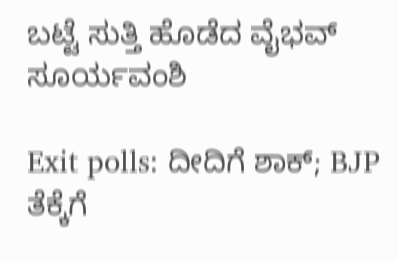ಬಟ್ಟೆ ಸುತ್ತಿ ಹೊಡೆದ ವೈಭವ್ ಸೂರ್ಯವಂಶಿ

Exit polls: ದೀದಿಗೆ ಶಾಕ್; BJP ತೆಕ್ಕೆಗೆ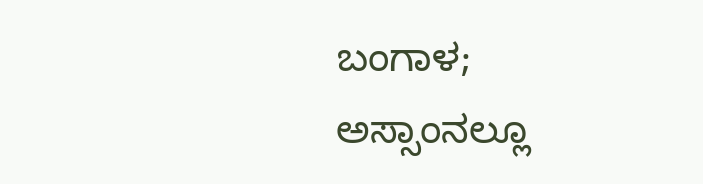ಬಂಗಾಳ; ಅಸ್ಸಾಂನಲ್ಲೂ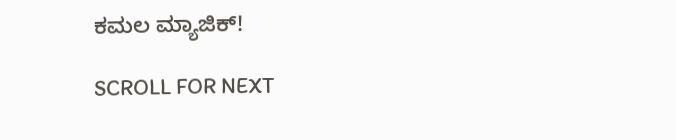ಕಮಲ ಮ್ಯಾಜಿಕ್!

SCROLL FOR NEXT